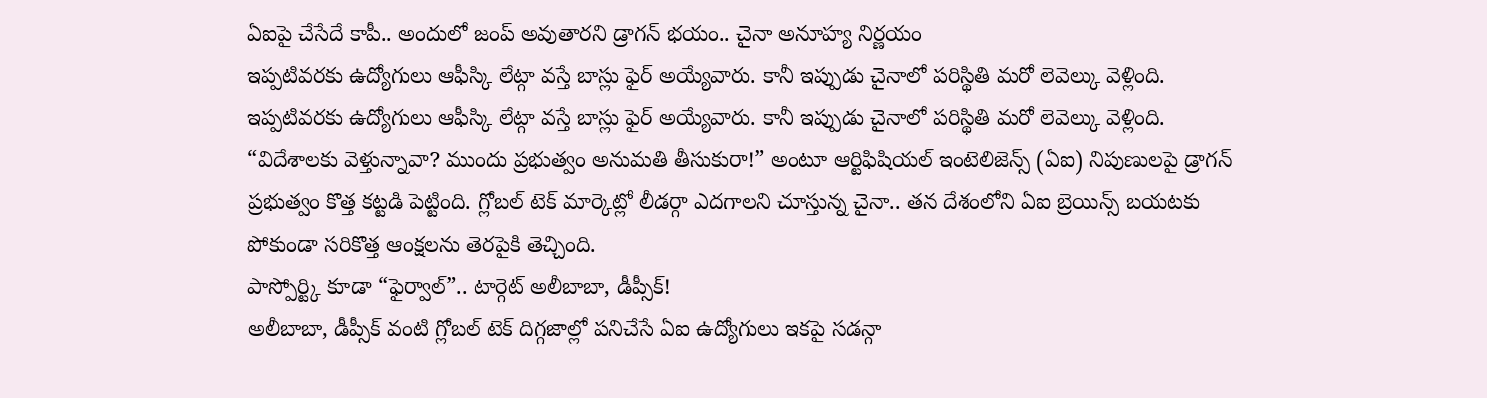ఏఐపై చేసేదే కాపీ.. అందులో జంప్ అవుతారని డ్రాగన్ భయం.. చైనా అనూహ్య నిర్ణయం
ఇప్పటివరకు ఉద్యోగులు ఆఫీస్కి లేట్గా వస్తే బాస్లు ఫైర్ అయ్యేవారు. కానీ ఇప్పుడు చైనాలో పరిస్థితి మరో లెవెల్కు వెళ్లింది.
ఇప్పటివరకు ఉద్యోగులు ఆఫీస్కి లేట్గా వస్తే బాస్లు ఫైర్ అయ్యేవారు. కానీ ఇప్పుడు చైనాలో పరిస్థితి మరో లెవెల్కు వెళ్లింది. “విదేశాలకు వెళ్తున్నావా? ముందు ప్రభుత్వం అనుమతి తీసుకురా!” అంటూ ఆర్టిఫిషియల్ ఇంటెలిజెన్స్ (ఏఐ) నిపుణులపై డ్రాగన్ ప్రభుత్వం కొత్త కట్టడి పెట్టింది. గ్లోబల్ టెక్ మార్కెట్లో లీడర్గా ఎదగాలని చూస్తున్న చైనా.. తన దేశంలోని ఏఐ బ్రెయిన్స్ బయటకు పోకుండా సరికొత్త ఆంక్షలను తెరపైకి తెచ్చింది.
పాస్పోర్ట్కి కూడా “ఫైర్వాల్”.. టార్గెట్ అలీబాబా, డీప్సీక్!
అలీబాబా, డీప్సీక్ వంటి గ్లోబల్ టెక్ దిగ్గజాల్లో పనిచేసే ఏఐ ఉద్యోగులు ఇకపై సడన్గా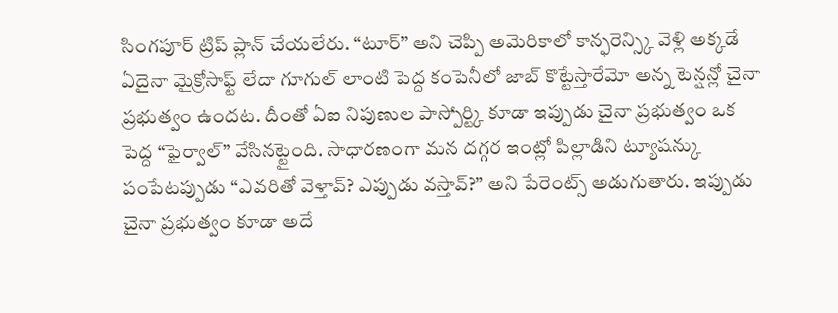సింగపూర్ ట్రిప్ ప్లాన్ చేయలేరు. “టూర్” అని చెప్పి అమెరికాలో కాన్ఫరెన్స్కి వెళ్లి అక్కడే ఏదైనా మైక్రోసాఫ్ట్ లేదా గూగుల్ లాంటి పెద్ద కంపెనీలో జాబ్ కొట్టేస్తారేమో అన్న టెన్షన్లో చైనా ప్రభుత్వం ఉందట. దీంతో ఏఐ నిపుణుల పాస్పోర్ట్కి కూడా ఇప్పుడు చైనా ప్రభుత్వం ఒక పెద్ద “ఫైర్వాల్” వేసినట్టైంది. సాధారణంగా మన దగ్గర ఇంట్లో పిల్లాడిని ట్యూషన్కు పంపేటప్పుడు “ఎవరితో వెళ్తావ్? ఎప్పుడు వస్తావ్?” అని పేరెంట్స్ అడుగుతారు. ఇప్పుడు చైనా ప్రభుత్వం కూడా అదే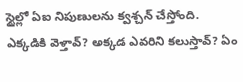స్టైల్లో ఏఐ నిపుణులను క్వశ్చన్ చేస్తోంది. ఎక్కడికి వెళ్తావ్? అక్కడ ఎవరిని కలుస్తావ్? ఏం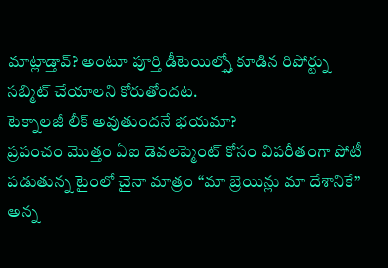మాట్లాడ్తావ్? అంటూ పూర్తి డీటెయిల్స్తో కూడిన రిపోర్ట్ను సబ్మిట్ చేయాలని కోరుతోందట.
టెక్నాలజీ లీక్ అవుతుందనే భయమా?
ప్రపంచం మొత్తం ఏఐ డెవలప్మెంట్ కోసం విపరీతంగా పోటీ పడుతున్న టైంలో చైనా మాత్రం “మా బ్రెయిన్లు మా దేశానికే” అన్న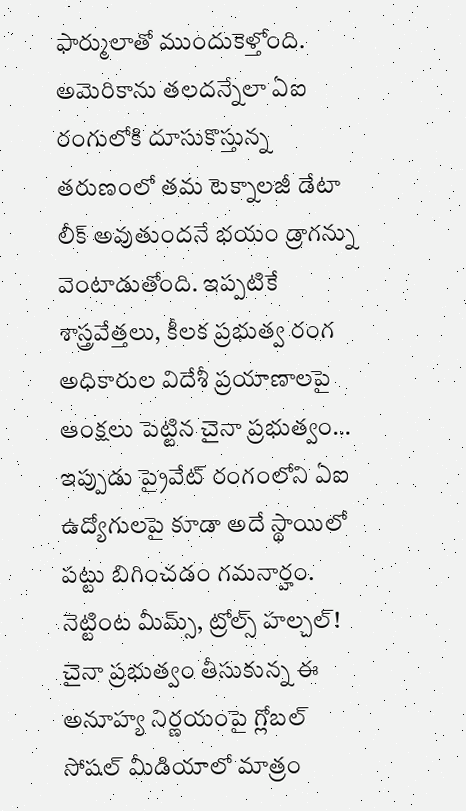ఫార్ములాతో ముందుకెళ్తోంది. అమెరికాను తలదన్నేలా ఏఐ రంగులోకి దూసుకొస్తున్న తరుణంలో తమ టెక్నాలజీ డేటా లీక్ అవుతుందనే భయం డ్రాగన్ను వెంటాడుతోంది. ఇప్పటికే శాస్త్రవేత్తలు, కీలక ప్రభుత్వ రంగ అధికారుల విదేశీ ప్రయాణాలపై ఆంక్షలు పెట్టిన చైనా ప్రభుత్వం… ఇప్పుడు ప్రైవేట్ రంగంలోని ఏఐ ఉద్యోగులపై కూడా అదే స్థాయిలో పట్టు బిగించడం గమనార్హం.
నెట్టింట మీమ్స్, ట్రోల్స్ హల్చల్!
చైనా ప్రభుత్వం తీసుకున్న ఈ అనూహ్య నిర్ణయంపై గ్లోబల్ సోషల్ మీడియాలో మాత్రం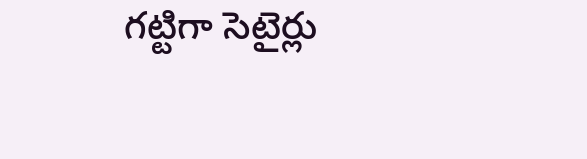గట్టిగా సెటైర్లు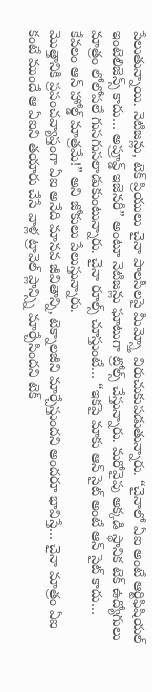పేలుతున్నాయి. నెటిజన్లు, టెక్ ప్రియులు చైనా పాలసీలపై మీమ్స్తో విరుచుకుపడుతున్నారు. “చైనాలో ఏఐ అంటే ఆర్టిఫిషియల్ ఇంటెలిజెన్స్ కాదు… అప్రూవ్డ్ ఇజెనరీ” అంటూ నెటిజన్లు ఘాటుగా ట్రోల్స్ చేస్తున్నారు. మరోవైపు అక్కడి స్థానిక టెక్ ఉద్యోగులు మాత్రం లోలోపలే గుసగుసలాడుకుంటున్నారు. చైనా రూల్స్ చూస్తుంటే… “ఇకపై మాకు ఆన్ సైట్ అంటే ఆన్ సైట్ కాదు… కేవలం ఆన్ హోల్డ్ మాత్రమే!” అని జోకులు పేలుస్తున్నారు.
మొత్తానికి ప్రపంచవ్యాప్తంగా ఏఐ అనేది మానవ జీవితాన్ని, టెక్నాలజీని మార్చేస్తుందని అందరూ భావిస్తే… చైనా మాత్రం ఏఐ కంటే ముందే ఆ ఏఐని తయారు చేసే వాళ్ల ట్రావెల్ ప్లాన్స్ని మార్చేసిందని టెక్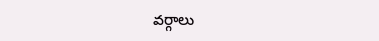వర్గాలు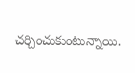చర్చించుకుంటున్నాయి.